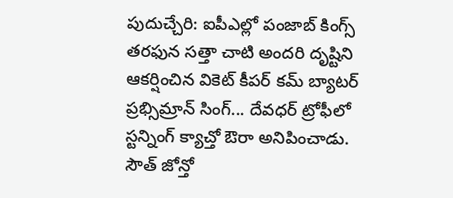పుదుచ్చేరి: ఐపీఎల్లో పంజాబ్ కింగ్స్ తరఫున సత్తా చాటి అందరి దృష్టిని ఆకర్షించిన వికెట్ కీపర్ కమ్ బ్యాటర్ ప్రభ్సిమ్రాన్ సింగ్... దేవధర్ ట్రోఫీలో స్టన్నింగ్ క్యాచ్తో ఔరా అనిపించాడు. సౌత్ జోన్తో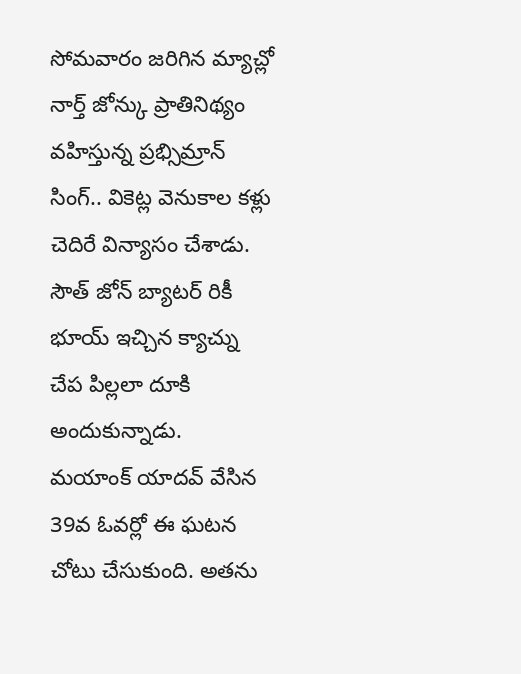సోమవారం జరిగిన మ్యాచ్లో నార్త్ జోన్కు ప్రాతినిథ్యం వహిస్తున్న ప్రభ్సిమ్రాన్ సింగ్.. వికెట్ల వెనుకాల కళ్లు చెదిరే విన్యాసం చేశాడు. సౌత్ జోన్ బ్యాటర్ రికీ భూయ్ ఇచ్చిన క్యాచ్ను చేప పిల్లలా దూకి అందుకున్నాడు.
మయాంక్ యాదవ్ వేసిన 39వ ఓవర్లో ఈ ఘటన చోటు చేసుకుంది. అతను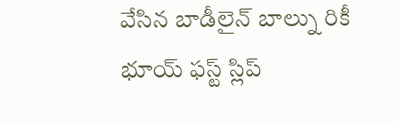వేసిన బాడీలైన్ బాల్ను రికీ భూయ్ ఫస్ట్ స్లిప్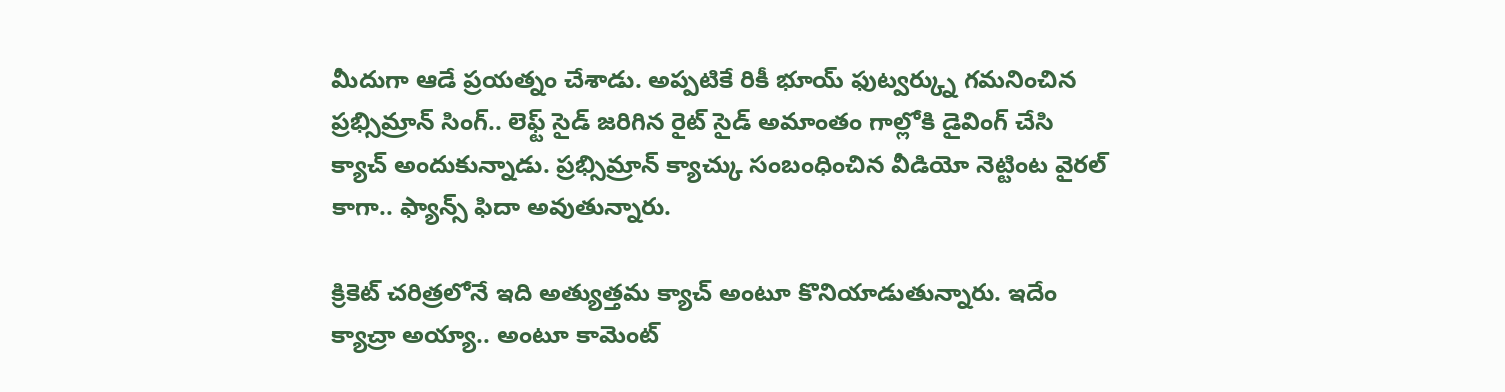మీదుగా ఆడే ప్రయత్నం చేశాడు. అప్పటికే రికీ భూయ్ ఫుట్వర్క్ను గమనించిన ప్రభ్సిమ్రాన్ సింగ్.. లెఫ్ట్ సైడ్ జరిగిన రైట్ సైడ్ అమాంతం గాల్లోకి డైవింగ్ చేసి క్యాచ్ అందుకున్నాడు. ప్రభ్సిమ్రాన్ క్యాచ్కు సంబంధించిన వీడియో నెట్టింట వైరల్ కాగా.. ఫ్యాన్స్ ఫిదా అవుతున్నారు.

క్రికెట్ చరిత్రలోనే ఇది అత్యుత్తమ క్యాచ్ అంటూ కొనియాడుతున్నారు. ఇదేం క్యాచ్రా అయ్యా.. అంటూ కామెంట్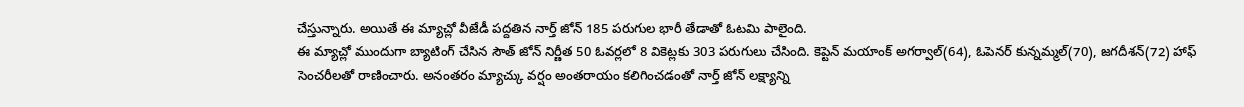చేస్తున్నారు. అయితే ఈ మ్యాచ్లో వీజేడీ పద్దతిన నార్త్ జోన్ 185 పరుగుల భారీ తేడాతో ఓటమి పాలైంది.
ఈ మ్యాచ్లో ముందుగా బ్యాటింగ్ చేసిన సౌత్ జోన్ నిర్ణీత 50 ఓవర్లలో 8 వికెట్లకు 303 పరుగులు చేసింది. కెప్టెన్ మయాంక్ అగర్వాల్(64), ఓపెనర్ కున్నమ్మల్(70), జగదీశన్(72) హాఫ్ సెంచరీలతో రాణించారు. అనంతరం మ్యాచ్కు వర్షం అంతరాయం కలిగించడంతో నార్త్ జోన్ లక్ష్యాన్ని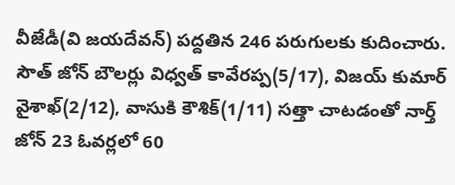వీజేడీ(వి జయదేవన్) పద్దతిన 246 పరుగులకు కుదించారు.
సౌత్ జోన్ బౌలర్లు విధ్వత్ కావేరప్ప(5/17), విజయ్ కుమార్ వైశాఖ్(2/12), వాసుకి కౌశిక్(1/11) సత్తా చాటడంతో నార్త్ జోన్ 23 ఓవర్లలో 60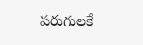పరుగులకే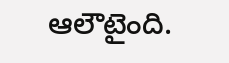ఆలౌటైంది.